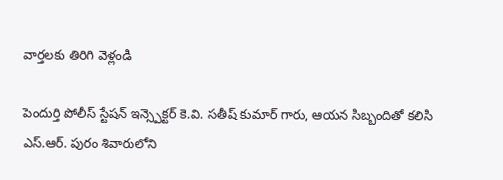వార్తలకు తిరిగి వెళ్లండి

పెందుర్తి పోలీస్ స్టేషన్ ఇన్స్పెక్టర్ కె.వి. సతీష్ కుమార్ గారు, ఆయన సిబ్బందితో కలిసి ఎస్.ఆర్. పురం శివారులోని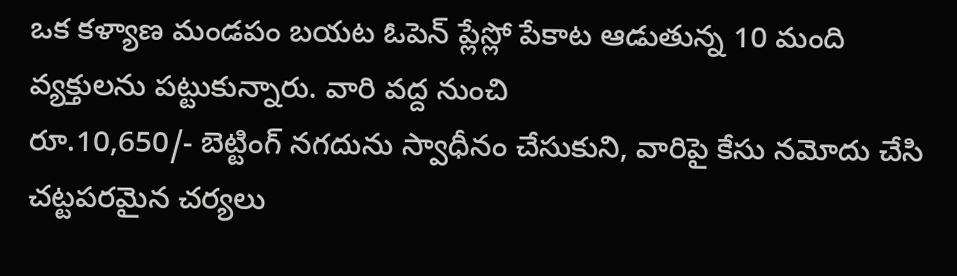ఒక కళ్యాణ మండపం బయట ఓపెన్ ప్లేస్లో పేకాట ఆడుతున్న 10 మంది వ్యక్తులను పట్టుకున్నారు. వారి వద్ద నుంచి
రూ.10,650/- బెట్టింగ్ నగదును స్వాధీనం చేసుకుని, వారిపై కేసు నమోదు చేసి చట్టపరమైన చర్యలు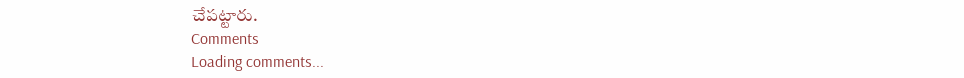చేపట్టారు.
Comments
Loading comments...